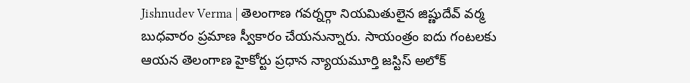Jishnudev Verma | తెలంగాణ గవర్నర్గా నియమితులైన జిష్ణుదేవ్ వర్మ బుధవారం ప్రమాణ స్వీకారం చేయనున్నారు. సాయంత్రం ఐదు గంటలకు ఆయన తెలంగాణ హైకోర్టు ప్రధాన న్యాయమూర్తి జస్టిస్ అలోక్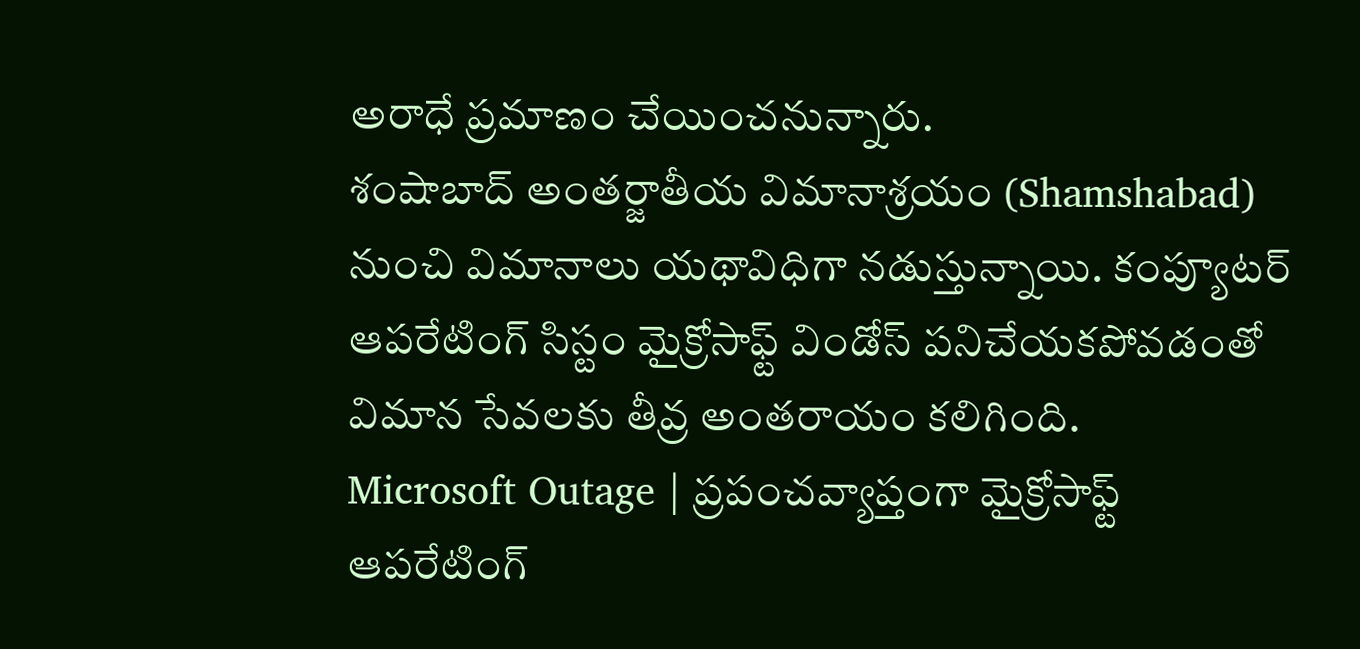అరాధే ప్రమాణం చేయించనున్నారు.
శంషాబాద్ అంతర్జాతీయ విమానాశ్రయం (Shamshabad) నుంచి విమానాలు యథావిధిగా నడుస్తున్నాయి. కంప్యూటర్ ఆపరేటింగ్ సిస్టం మైక్రోసాఫ్ట్ విండోస్ పనిచేయకపోవడంతో విమాన సేవలకు తీవ్ర అంతరాయం కలిగింది.
Microsoft Outage | ప్రపంచవ్యాప్తంగా మైక్రోసాఫ్ట్ ఆపరేటింగ్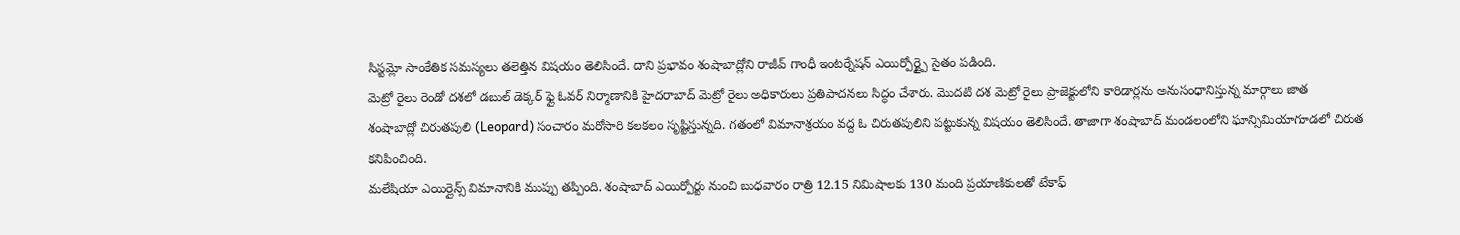సిస్టమ్లో సాంకేతిక సమస్యలు తలెత్తిన విషయం తెలిసిందే. దాని ప్రభావం శంషాబాద్లోని రాజీవ్ గాంధీ ఇంటర్నేషన్ ఎయిర్పోర్ట్పై సైతం పడింది.
మెట్రో రైలు రెండో దశలో డబుల్ డెక్కర్ ఫ్లై ఓవర్ నిర్మాణానికి హైదరాబాద్ మెట్రో రైలు అధికారులు ప్రతిపాదనలు సిద్ధం చేశారు. మొదటి దశ మెట్రో రైలు ప్రాజెక్టులోని కారిడార్లను అనుసంధానిస్తున్న మార్గాలు జాత
శంషాబాద్లో చిరుతపులి (Leopard) సంచారం మరోసారి కలకలం సృష్టిస్తున్నది. గతంలో విమానాశ్రయం వద్ద ఓ చిరుతపులిని పట్టుకున్న విషయం తెలిసిందే. తాజాగా శంషాబాద్ మండలంలోని ఘాన్సిమియాగూడలో చిరుత కనిపించింది.
మలేషియా ఎయిర్లైన్స్ విమానానికి ముప్పు తప్పింది. శంషాబాద్ ఎయిర్పోర్టు నుంచి బుధవారం రాత్రి 12.15 నిమిషాలకు 130 మంది ప్రయాణికులతో టేకాఫ్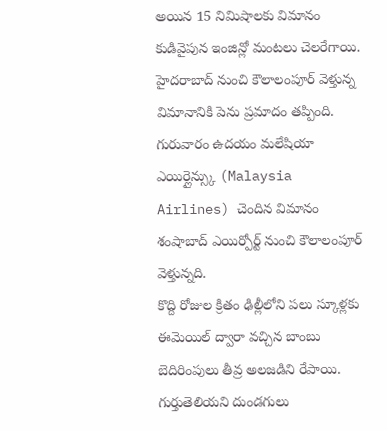అయిన 15 నిమిషాలకు విమానం కుడివైపున ఇంజిన్లో మంటలు చెలరేగాయి.
హైదరాబాద్ నుంచి కౌలాలంపూర్ వెళ్తున్న విమానానికి పెను ప్రమాదం తప్పింది. గురువారం ఉదయం మలేషియా ఎయిర్లైన్స్కు (Malaysia Airlines) చెందిన విమానం శంషాబాద్ ఎయిర్పోర్ట్ నుంచి కౌలాలంపూర్ వెళ్తున్నది.
కొద్ది రోజుల క్రితం ఢిల్లీలోని పలు స్కూళ్లకు ఈమెయిల్ ద్వారా వచ్చిన బాంబు బెదిరింపులు తీవ్ర అలజడిని రేపాయి. గుర్తుతెలియని దుండగులు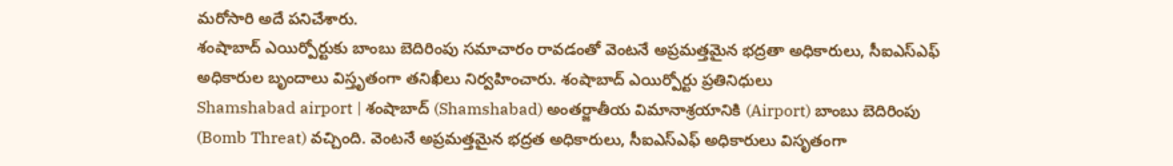మరోసారి అదే పనిచేశారు.
శంషాబాద్ ఎయిర్పోర్టుకు బాంబు బెదిరింపు సమాచారం రావడంతో వెంటనే అప్రమత్తమైన భద్రతా అధికారులు, సీఐఎస్ఎఫ్ అధికారుల బృందాలు విస్తృతంగా తనిఖీలు నిర్వహించారు. శంషాబాద్ ఎయిర్పోర్టు ప్రతినిధులు
Shamshabad airport | శంషాబాద్ (Shamshabad) అంతర్జాతీయ విమానాశ్రయానికి (Airport) బాంబు బెదిరింపు (Bomb Threat) వచ్చింది. వెంటనే అప్రమత్తమైన భద్రత అధికారులు, సీఐఎస్ఎఫ్ అధికారులు విసృతంగా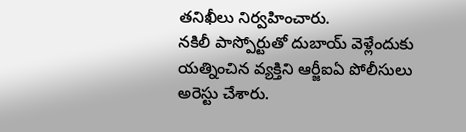తనిఖీలు నిర్వహించారు.
నకిలీ పాస్పోర్టుతో దుబాయ్ వెళ్లేందుకు యత్నించిన వ్యక్తిని ఆర్జీఐఏ పోలీసులు అరెస్టు చేశారు.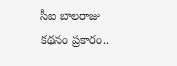సీఐ బాలరాజు కథనం ప్రకారం..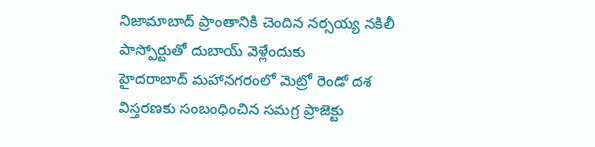నిజామాబాద్ ప్రాంతానికి చెందిన నర్సయ్య నకిలీ పాస్పోర్టుతో దుబాయ్ వెళ్లేందుకు
హైదరాబాద్ మహానగరంలో మెట్రో రెండో దశ విస్తరణకు సంబంధించిన సమగ్ర ప్రాజెక్టు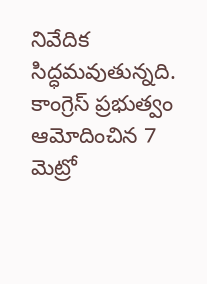నివేదిక సిద్ధమవుతున్నది. కాంగ్రెస్ ప్రభుత్వం ఆమోదించిన 7 మెట్రో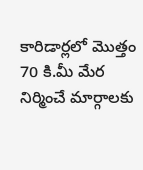కారిడార్లలో మొత్తం 70 కి.మీ మేర నిర్మించే మార్గాలకు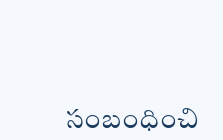సంబంధించి